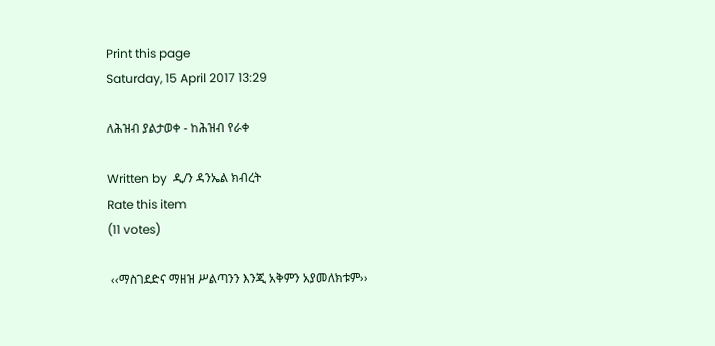Print this page
Saturday, 15 April 2017 13:29

ለሕዝብ ያልታወቀ - ከሕዝብ የራቀ

Written by  ዲ/ን ዳንኤል ክብረት
Rate this item
(11 votes)

 ‹‹ማስገደድና ማዘዝ ሥልጣንን እንጂ አቅምን አያመለክቱም››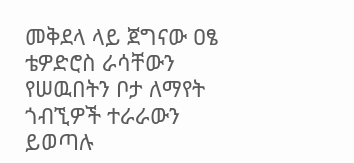መቅደላ ላይ ጀግናው ዐፄ ቴዎድሮስ ራሳቸውን የሠዉበትን ቦታ ለማየት ጎብኚዎች ተራራውን ይወጣሉ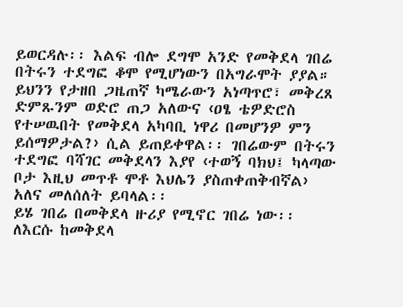ይወርዳሉ፡፡ እልፍ ብሎ ደግሞ አንድ የመቅደላ ገበሬ በትሩን ተደግፎ ቆሞ የሚሆነውን በአግራሞት ያያል። ይህንን የታዘበ ጋዜጠኛ ካሜራውን አነጣጥሮ፣ መቅረጸ ድምጹንም ወድሮ ጠጋ አለውና ‹ዐፄ ቴዎድሮስ የተሠዉበት የመቅደላ አካባቢ ነዋሪ በመሆንዎ ምን ይሰማዎታል?› ሲል ይጠይቀዋል፡፡ ገበሬውም በትሩን ተደግፎ ባሻገር መቅደላን እያየ ‹ተወኝ ባክህ፤ ካላጣው ቦታ እዚህ መጥቶ ሞቶ እህሌን ያስጠቀጠቅብኛል› አለና መለሰለት ይባላል፡፡
ይሄ ገበሬ በመቅደላ ዙሪያ የሚኖር ገበሬ ነው፡፡ ለእርሱ ከመቅደላ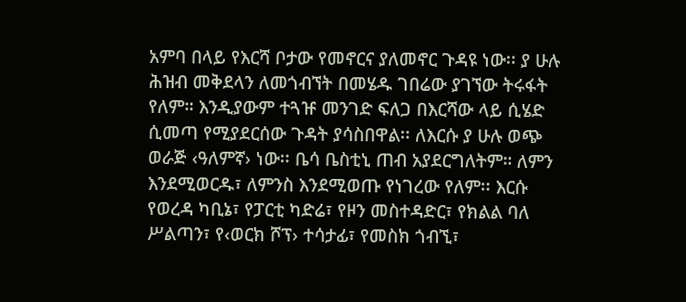አምባ በላይ የእርሻ ቦታው የመኖርና ያለመኖር ጉዳዩ ነው፡፡ ያ ሁሉ ሕዝብ መቅደላን ለመጎብኘት በመሄዱ ገበሬው ያገኘው ትሩፋት የለም። እንዲያውም ተጓዡ መንገድ ፍለጋ በእርሻው ላይ ሲሄድ ሲመጣ የሚያደርሰው ጉዳት ያሳስበዋል፡፡ ለእርሱ ያ ሁሉ ወጭ ወራጅ ‹ዓለምኛ› ነው፡፡ ቤሳ ቤስቲኒ ጠብ አያደርግለትም። ለምን እንደሚወርዱ፣ ለምንስ እንደሚወጡ የነገረው የለም፡፡ እርሱ የወረዳ ካቢኔ፣ የፓርቲ ካድሬ፣ የዞን መስተዳድር፣ የክልል ባለ ሥልጣን፣ የ‹ወርክ ሾፕ› ተሳታፊ፣ የመስክ ጎብኚ፣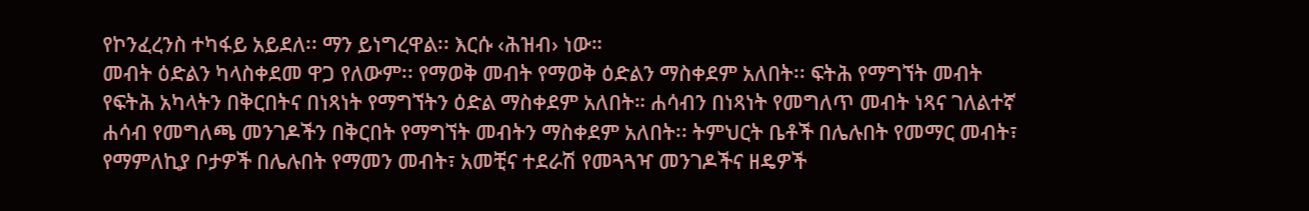የኮንፈረንስ ተካፋይ አይደለ፡፡ ማን ይነግረዋል፡፡ እርሱ ‹ሕዝብ› ነው።
መብት ዕድልን ካላስቀደመ ዋጋ የለውም፡፡ የማወቅ መብት የማወቅ ዕድልን ማስቀደም አለበት፡፡ ፍትሕ የማግኘት መብት የፍትሕ አካላትን በቅርበትና በነጻነት የማግኘትን ዕድል ማስቀደም አለበት። ሐሳብን በነጻነት የመግለጥ መብት ነጻና ገለልተኛ ሐሳብ የመግለጫ መንገዶችን በቅርበት የማግኘት መብትን ማስቀደም አለበት፡፡ ትምህርት ቤቶች በሌሉበት የመማር መብት፣ የማምለኪያ ቦታዎች በሌሉበት የማመን መብት፣ አመቺና ተደራሽ የመጓጓዣ መንገዶችና ዘዴዎች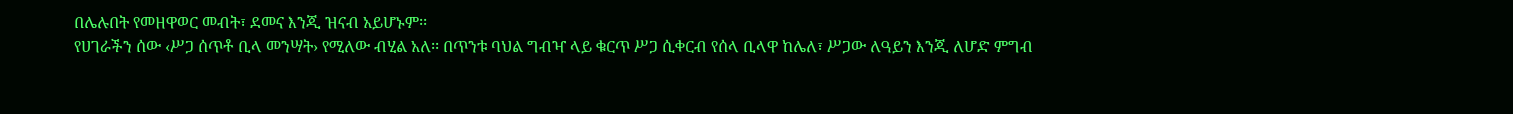በሌሉበት የመዘዋወር መብት፣ ደመና እንጂ ዝናብ አይሆኑም፡፡
የሀገራችን ሰው ‹ሥጋ ሰጥቶ ቢላ መንሣት› የሚለው ብሂል አለ፡፡ በጥንቱ ባህል ግብዣ ላይ ቁርጥ ሥጋ ሲቀርብ የሰላ ቢላዋ ከሌለ፣ ሥጋው ለዓይን እንጂ ለሆድ ምግብ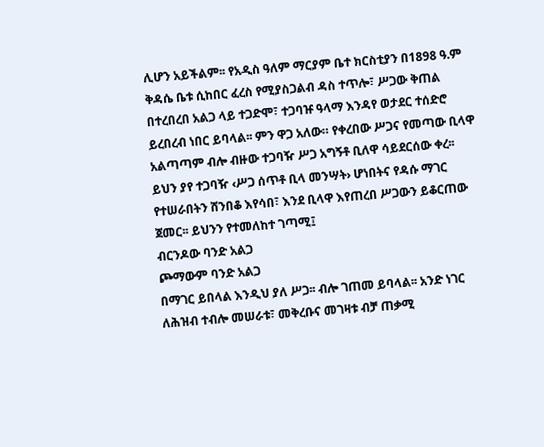ሊሆን አይችልም፡፡ የአዲስ ዓለም ማርያም ቤተ ክርስቲያን በ1898 ዓ.ም ቅዳሴ ቤቱ ሲከበር ፈረስ የሚያስጋልብ ዳስ ተጥሎ፣ ሥጋው ቅጠል በተረበረበ አልጋ ላይ ተጋድሞ፣ ተጋባዡ ዓላማ እንዳየ ወታደር ተሰድሮ ይረበረብ ነበር ይባላል፡፡ ምን ዋጋ አለው። የቀረበው ሥጋና የመጣው ቢላዋ አልጣጣም ብሎ ብዙው ተጋባዥ ሥጋ አግኝቶ ቢለዋ ሳይደርሰው ቀረ፡፡
ይህን ያየ ተጋባዥ ‹ሥጋ ሰጥቶ ቢላ መንሣት› ሆነበትና የዳሱ ማገር የተሠራበትን ሸንበቆ እየሳበ፣ እንደ ቢላዋ እየጠረበ ሥጋውን ይቆርጠው ጀመር፡፡ ይህንን የተመለከተ ገጣሚ፤
ብርንዶው ባንድ አልጋ
ጮማውም ባንድ አልጋ
በማገር ይበላል እንዲህ ያለ ሥጋ፡፡ ብሎ ገጠመ ይባላል፡፡ አንድ ነገር ለሕዝብ ተብሎ መሠራቱ፣ መቅረቡና መገዛቱ ብቻ ጠቃሚ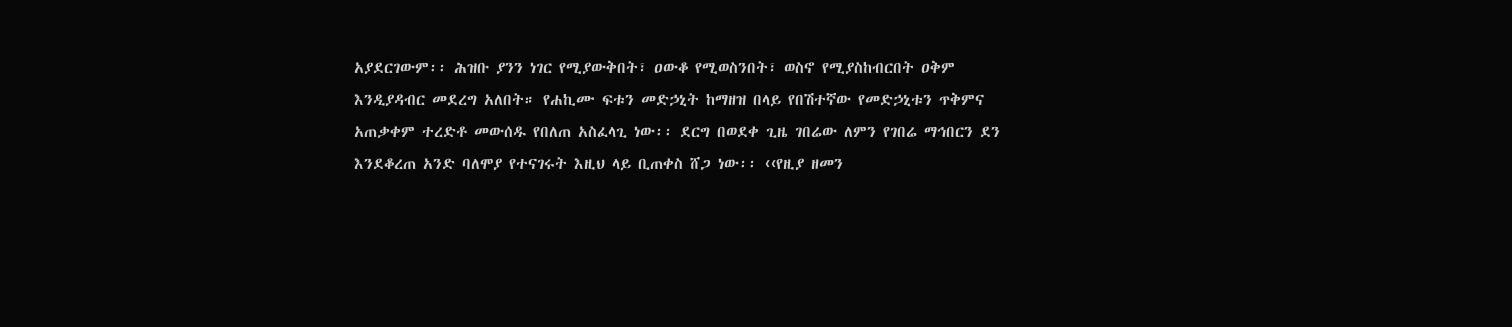አያደርገውም፡፡ ሕዝቡ ያንን ነገር የሚያውቅበት፣ ዐውቆ የሚወስንበት፣ ወስኖ የሚያስከብርበት ዐቅም እንዲያዳብር መደረግ አለበት። የሐኪሙ ፍቱን መድኃኒት ከማዘዝ በላይ የበሽተኛው የመድኃኒቱን ጥቅምና አጠቃቀም ተረድቶ መውሰዱ የበለጠ አስፈላጊ ነው፡፡ ደርግ በወደቀ ጊዜ ገበሬው ለምን የገበሬ ማኅበርን ደን እንደቆረጠ አንድ ባለሞያ የተናገሩት እዚህ ላይ ቢጠቀስ ሸጋ ነው፡፡ ‹‹የዚያ ዘመን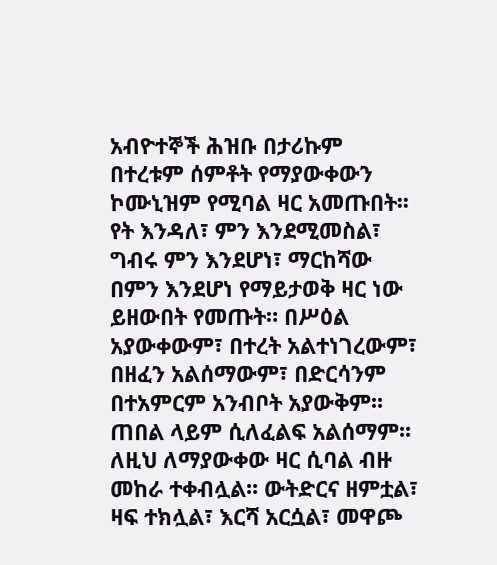አብዮተኞች ሕዝቡ በታሪኩም በተረቱም ሰምቶት የማያውቀውን ኮሙኒዝም የሚባል ዛር አመጡበት፡፡ የት እንዳለ፣ ምን እንደሚመስል፣  ግብሩ ምን እንደሆነ፣ ማርከሻው በምን እንደሆነ የማይታወቅ ዛር ነው ይዘውበት የመጡት። በሥዕል አያውቀውም፣ በተረት አልተነገረውም፣ በዘፈን አልሰማውም፣ በድርሳንም በተአምርም አንብቦት አያውቅም፡፡ ጠበል ላይም ሲለፈልፍ አልሰማም፡፡ ለዚህ ለማያውቀው ዛር ሲባል ብዙ መከራ ተቀብሏል፡፡ ውትድርና ዘምቷል፣ ዛፍ ተክሏል፣ እርሻ አርሷል፣ መዋጮ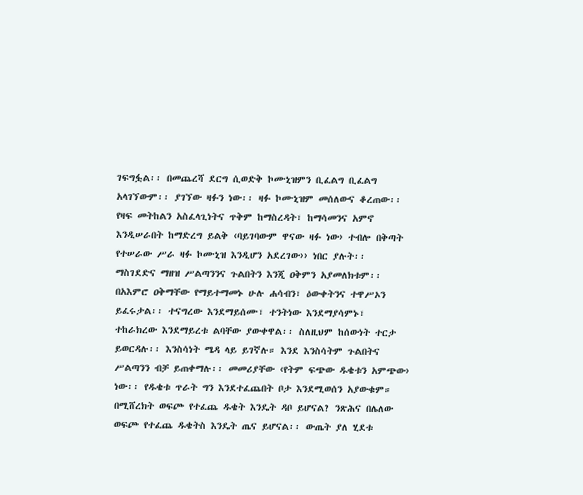ገፍግፏል፡፡ በመጨረሻ ደርግ ሲወድቅ ኮሙኒዝምን ቢፈልግ ቢፈልግ አላገኘውም፡፡ ያገኘው ዛፉን ነው፡፡ ዛፉ ኮሙኒዝም መሰለውና ቆረጠው፡፡ የዛፍ መትከልን አስፈላጊነትና ጥቅም ከማስረዳት፣ ከማሳመንና አምኖ እንዲሠራበት ከማድረግ ይልቅ ‹ባይገባውም ዋናው ዛፉ ነው› ተብሎ በቅጣት የተሠራው ሥራ ዛፉ ኮሙኒዝ እንዲሆን አደረገው›› ነበር ያሉት፡፡
ማስገደድና ማዘዝ ሥልጣንንና ጉልበትን እንጂ ዐቅምን አያመለክቱም፡፡ በአእምሮ ዐቅማቸው የማይተማመኑ ሁሉ ሐሳብን፣ ዕውቀትንና ተዋሥኦን ይፈሩታል፡፡ ተናግረው እንደማይሰሙ፣ ተንትነው እንደማያሳምኑ፣ ተከራክረው እንደማይረቱ ልባቸው ያውቀዋል፡፡ ስለዚህም ከሰውነት ተርታ ይወርዳሉ፡፡ እንስሳነት ሜዳ ላይ ይገኛሉ። እንደ እንስሳትም ጉልበትና ሥልጣንን ብቻ ይጠቀማሉ፡፡ መመሪያቸው ‹የትም ፍጭው ዱቄቱን አምጭው› ነው፡፡ የዱቄቱ ጥራት ግን እንደተፈጨበት ቦታ እንደሚወሰን አያውቁም። በሚሸረክት ወፍጮ የተፈጨ ዱቄት እንዴት ዳቦ ይሆናል? ንጽሕና በሌለው ወፍጮ የተፈጨ ዱቄትስ እንዴት ጤና ይሆናል፡፡ ውጤት ያለ ሂደቱ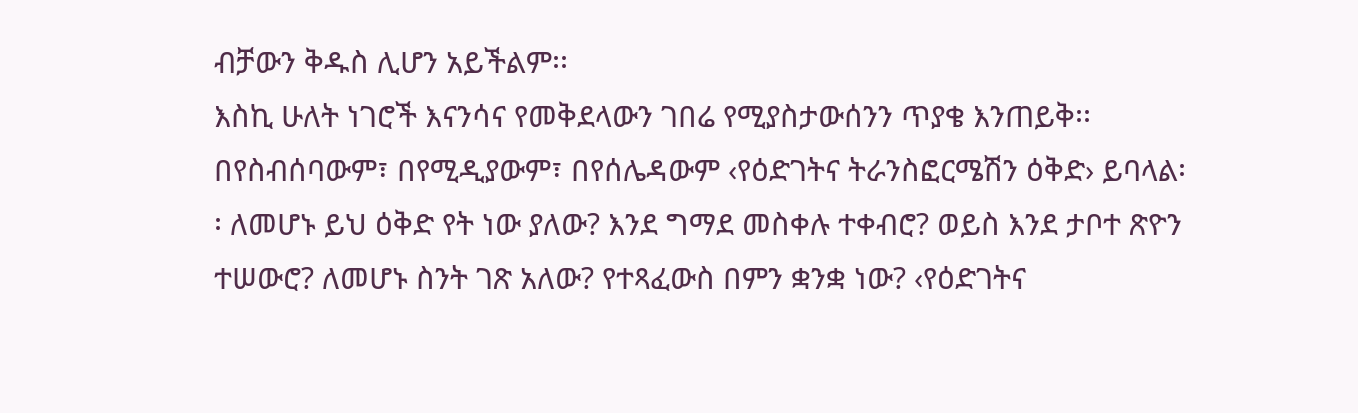ብቻውን ቅዱስ ሊሆን አይችልም፡፡
እስኪ ሁለት ነገሮች እናንሳና የመቅደላውን ገበሬ የሚያስታውሰንን ጥያቄ እንጠይቅ፡፡ በየስብሰባውም፣ በየሚዲያውም፣ በየሰሌዳውም ‹የዕድገትና ትራንስፎርሜሽን ዕቅድ› ይባላል፡፡ ለመሆኑ ይህ ዕቅድ የት ነው ያለው? እንደ ግማደ መስቀሉ ተቀብሮ? ወይስ እንደ ታቦተ ጽዮን ተሠውሮ? ለመሆኑ ስንት ገጽ አለው? የተጻፈውስ በምን ቋንቋ ነው? ‹የዕድገትና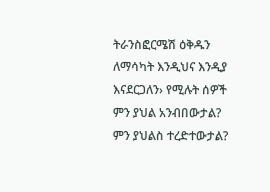ትራንስፎርሜሽ ዕቅዱን ለማሳካት እንዲህና እንዲያ እናደርጋለን› የሚሉት ሰዎች ምን ያህል አንብበውታል? ምን ያህልስ ተረድተውታል?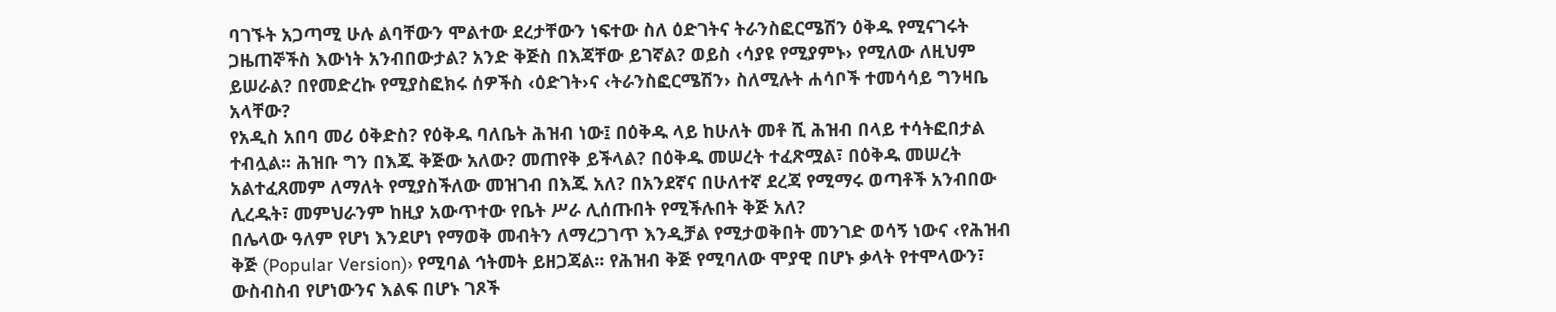ባገኙት አጋጣሚ ሁሉ ልባቸውን ሞልተው ደረታቸውን ነፍተው ስለ ዕድገትና ትራንስፎርሜሽን ዕቅዱ የሚናገሩት ጋዜጠኞችስ እውነት አንብበውታል? አንድ ቅጅስ በእጃቸው ይገኛል? ወይስ ‹ሳያዩ የሚያምኑ› የሚለው ለዚህም ይሠራል? በየመድረኩ የሚያስፎክሩ ሰዎችስ ‹ዕድገት›ና ‹ትራንስፎርሜሽን› ስለሚሉት ሐሳቦች ተመሳሳይ ግንዛቤ አላቸው?
የአዲስ አበባ መሪ ዕቅድስ? የዕቅዱ ባለቤት ሕዝብ ነው፤ በዕቅዱ ላይ ከሁለት መቶ ሺ ሕዝብ በላይ ተሳትፎበታል ተብሏል፡፡ ሕዝቡ ግን በእጁ ቅጅው አለው? መጠየቅ ይችላል? በዕቅዱ መሠረት ተፈጽሟል፣ በዕቅዱ መሠረት አልተፈጸመም ለማለት የሚያስችለው መዝገብ በእጁ አለ? በአንደኛና በሁለተኛ ደረጃ የሚማሩ ወጣቶች አንብበው ሊረዱት፣ መምህራንም ከዚያ አውጥተው የቤት ሥራ ሊሰጡበት የሚችሉበት ቅጅ አለ?
በሌላው ዓለም የሆነ እንደሆነ የማወቅ መብትን ለማረጋገጥ እንዲቻል የሚታወቅበት መንገድ ወሳኝ ነውና ‹የሕዝብ ቅጅ (Popular Version)› የሚባል ኅትመት ይዘጋጃል፡፡ የሕዝብ ቅጅ የሚባለው ሞያዊ በሆኑ ቃላት የተሞላውን፣ ውስብስብ የሆነውንና እልፍ በሆኑ ገጾች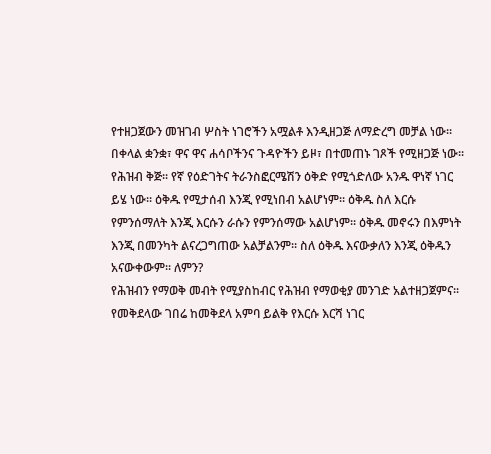የተዘጋጀውን መዝገብ ሦስት ነገሮችን አሟልቶ እንዲዘጋጅ ለማድረግ መቻል ነው፡፡ በቀላል ቋንቋ፣ ዋና ዋና ሐሳቦችንና ጉዳዮችን ይዞ፣ በተመጠኑ ገጾች የሚዘጋጅ ነው፡፡ የሕዝብ ቅጅ፡፡ የኛ የዕድገትና ትራንስፎርሜሽን ዕቅድ የሚጎድለው አንዱ ዋነኛ ነገር ይሄ ነው፡፡ ዕቅዱ የሚታሰብ እንጂ የሚነበብ አልሆነም። ዕቅዱ ስለ እርሱ የምንሰማለት እንጂ እርሱን ራሱን የምንሰማው አልሆነም፡፡ ዕቅዱ መኖሩን በእምነት እንጂ በመንካት ልናረጋግጠው አልቻልንም፡፡ ስለ ዕቅዱ እናውቃለን እንጂ ዕቅዱን አናውቀውም፡፡ ለምን?
የሕዝብን የማወቅ መብት የሚያስከብር የሕዝብ የማወቂያ መንገድ አልተዘጋጀምና፡፡ የመቅደላው ገበሬ ከመቅደላ አምባ ይልቅ የእርሱ እርሻ ነገር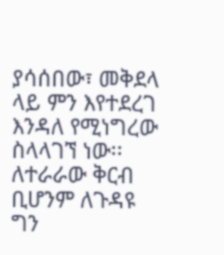ያሳሰበው፣ መቅደላ ላይ ምን እየተደረገ እንዳለ የሚነግረው ስላላገኘ ነው፡፡ ለተራራው ቅርብ ቢሆንም ለጉዳዩ ግን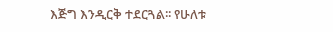እጅግ እንዲርቅ ተደርጓል፡፡ የሁለቱ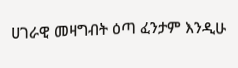ሀገራዊ መዛግብት ዕጣ ፈንታም እንዲሁ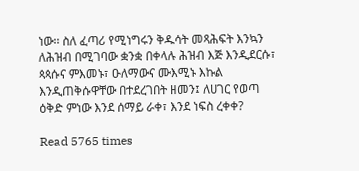ነው፡፡ ስለ ፈጣሪ የሚነግሩን ቅዱሳት መጻሕፍት እንኳን ለሕዝብ በሚገባው ቋንቋ በቀላሉ ሕዝብ እጅ እንዲደርሱ፣ ጳጳሱና ምእመኑ፣ ዑለማውና ሙእሚኑ እኩል እንዲጠቅሱዋቸው በተደረገበት ዘመን፤ ለሀገር የወጣ ዕቅድ ምነው እንደ ሰማይ ራቀ፣ እንደ ነፍስ ረቀቀ?

Read 5765 times